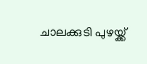ചാലക്കുടി പുഴയ്ക്ക്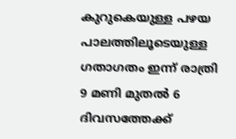കുറുകെയുള്ള പഴയ പാലത്തിലൂടെയുള്ള ഗതാഗതം ഇന്ന് രാത്രി 9 മണി മുതൽ 6 ദിവസത്തേക്ക്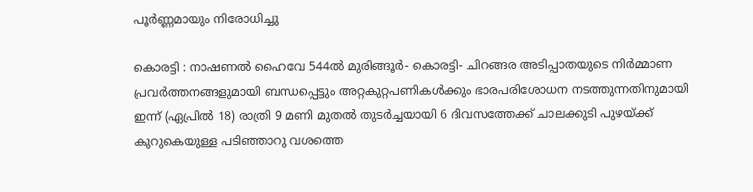പൂർണ്ണമായും നിരോധിച്ചു

കൊരട്ടി : നാഷണൽ ഹൈവേ 544ൽ മുരിങ്ങൂർ- കൊരട്ടി- ചിറങ്ങര അടിപ്പാതയുടെ നിർമ്മാണ പ്രവർത്തനങ്ങളുമായി ബന്ധപ്പെട്ടും അറ്റകുറ്റപണികൾക്കും ഭാരപരിശോധന നടത്തുന്നതിനുമായി ഇന്ന് (ഏപ്രിൽ 18) രാത്രി 9 മണി മുതൽ തുടർച്ചയായി 6 ദിവസത്തേക്ക് ചാലക്കുടി പുഴയ്ക്ക് കുറുകെയുള്ള പടിഞ്ഞാറു വശത്തെ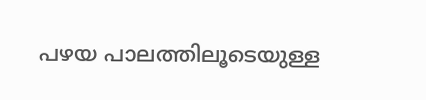പഴയ പാലത്തിലൂടെയുള്ള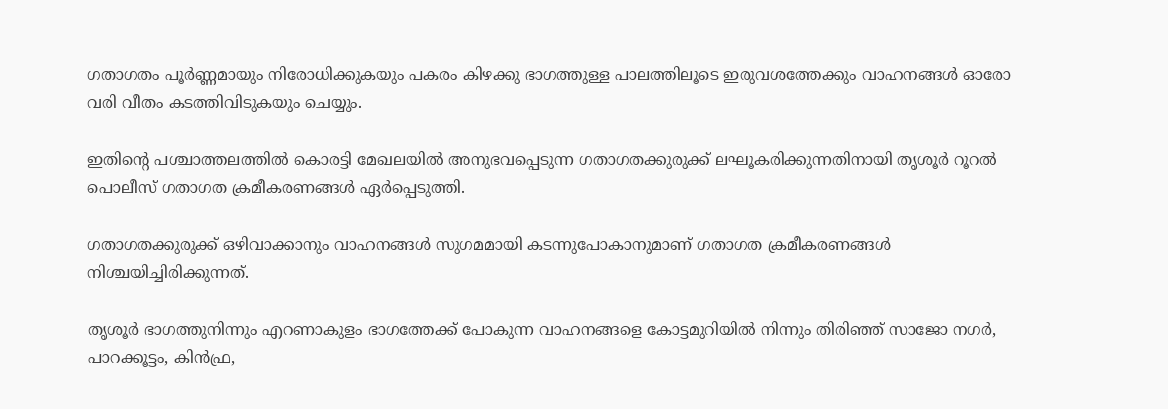ഗതാഗതം പൂർണ്ണമായും നിരോധിക്കുകയും പകരം കിഴക്കു ഭാഗത്തുള്ള പാലത്തിലൂടെ ഇരുവശത്തേക്കും വാഹനങ്ങൾ ഓരോ വരി വീതം കടത്തിവിടുകയും ചെയ്യും.

ഇതിൻ്റെ പശ്ചാത്തലത്തിൽ കൊരട്ടി മേഖലയിൽ അനുഭവപ്പെടുന്ന ഗതാഗതക്കുരുക്ക് ലഘൂകരിക്കുന്നതിനായി തൃശൂർ റൂറൽ പൊലീസ് ഗതാഗത ക്രമീകരണങ്ങൾ ഏർപ്പെടുത്തി.

ഗതാഗതക്കുരുക്ക് ഒഴിവാക്കാനും വാഹനങ്ങൾ സുഗമമായി കടന്നുപോകാനുമാണ് ഗതാഗത ക്രമീകരണങ്ങൾ നിശ്ചയിച്ചിരിക്കുന്നത്.

തൃശൂർ ഭാഗത്തുനിന്നും എറണാകുളം ഭാഗത്തേക്ക് പോകുന്ന വാഹനങ്ങളെ കോട്ടമുറിയിൽ നിന്നും തിരിഞ്ഞ് സാജോ നഗർ, പാറക്കൂട്ടം, കിൻഫ്ര,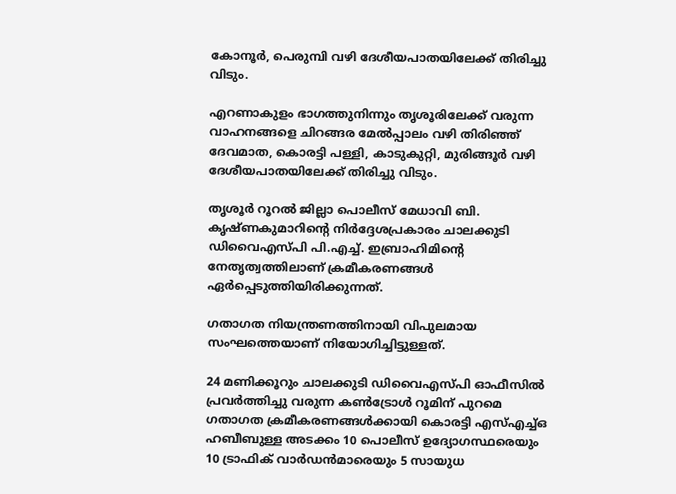കോനൂർ, പെരുമ്പി വഴി ദേശീയപാതയിലേക്ക് തിരിച്ചു വിടും.

എറണാകുളം ഭാഗത്തുനിന്നും തൃശൂരിലേക്ക് വരുന്ന വാഹനങ്ങളെ ചിറങ്ങര മേൽപ്പാലം വഴി തിരിഞ്ഞ് ദേവമാത, കൊരട്ടി പള്ളി, കാടുകുറ്റി, മുരിങ്ങൂർ വഴി ദേശീയപാതയിലേക്ക് തിരിച്ചു വിടും.

തൃശൂർ റൂറൽ ജില്ലാ പൊലീസ് മേധാവി ബി. കൃഷ്ണകുമാറിൻ്റെ നിർദ്ദേശപ്രകാരം ചാലക്കുടി ഡിവൈഎസ്പി പി.എച്ച്. ഇബ്രാഹിമിൻ്റെ നേതൃത്വത്തിലാണ് ക്രമീകരണങ്ങൾ ഏർപ്പെടുത്തിയിരിക്കുന്നത്.

ഗതാഗത നിയന്ത്രണത്തിനായി വിപുലമായ സംഘത്തെയാണ് നിയോഗിച്ചിട്ടുള്ളത്.

24 മണിക്കൂറും ചാലക്കുടി ഡിവൈഎസ്പി ഓഫീസിൽ പ്രവർത്തിച്ചു വരുന്ന കൺട്രോൾ റൂമിന് പുറമെ ഗതാഗത ക്രമീകരണങ്ങൾക്കായി കൊരട്ടി എസ്എച്ച്ഒ ഹബീബുള്ള അടക്കം 10 പൊലീസ് ഉദ്യോഗസ്ഥരെയും 10 ട്രാഫിക് വാർഡൻമാരെയും 5 സായുധ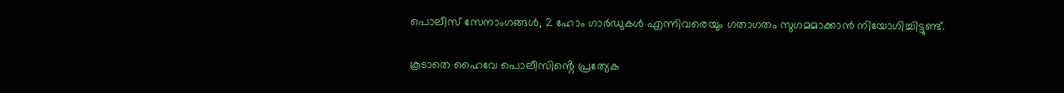പൊലീസ് സേനാംഗങ്ങൾ, 2 ഹോം ഗാർഡുകൾ എന്നിവരെയും ഗതാഗതം സുഗമമാക്കാൻ നിയോഗിച്ചിട്ടുണ്ട്.

കൂടാതെ ഹൈവേ പൊലീസിൻ്റെ പ്രത്യേക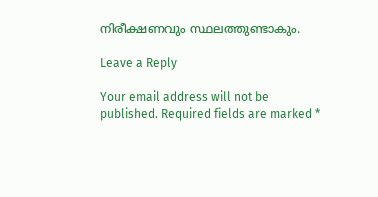നിരീക്ഷണവും സ്ഥലത്തുണ്ടാകും.

Leave a Reply

Your email address will not be published. Required fields are marked *